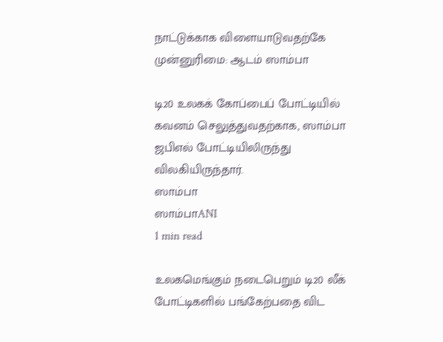நாட்டுக்காக விளையாடுவதற்கே முன்னுரிமை: ஆடம் ஸாம்பா

டி20 உலகக் கோப்பைப் போட்டியில் கவனம் செலுத்துவதற்காக, ஸாம்பா ஜபிஎல் போட்டியிலிருந்து விலகியிருந்தார்.
ஸாம்பா
ஸாம்பாANI
1 min read

உலகமெங்கும் நடைபெறும் டி20 லீக் போட்டிகளில் பங்கேற்பதை விட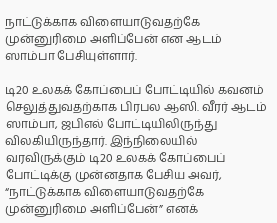நாட்டுக்காக விளையாடுவதற்கே முன்னுரிமை அளிப்பேன் என ஆடம் ஸாம்பா பேசியுள்ளார்.

டி20 உலகக் கோப்பைப் போட்டியில் கவனம் செலுத்துவதற்காக பிரபல ஆஸி. வீரர் ஆடம் ஸாம்பா, ஜபிஎல் போட்டியிலிருந்து விலகியிருந்தார். இந்நிலையில் வரவிருக்கும் டி20 உலகக் கோப்பைப் போட்டிக்கு முன்னதாக பேசிய அவர், “நாட்டுக்காக விளையாடுவதற்கே முன்னுரிமை அளிப்பேன்” எனக்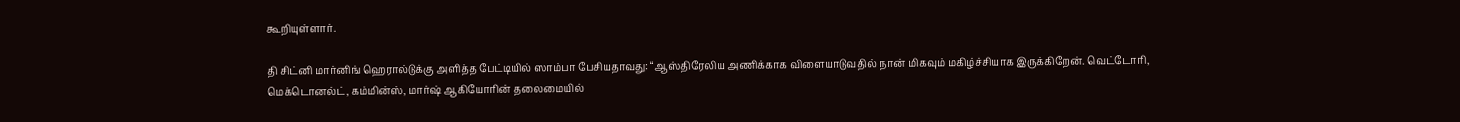கூறியுள்ளார்.

தி சிட்னி மார்னிங் ஹெரால்டுக்கு அளித்த பேட்டியில் ஸாம்பா பேசியதாவது: “ஆஸ்திரேலிய அணிக்காக விளையாடுவதில் நான் மிகவும் மகிழ்ச்சியாக இருக்கிறேன். வெட்டோரி, மெக்டொனல்ட், கம்மின்ஸ், மார்ஷ் ஆகியோரின் தலைமையில்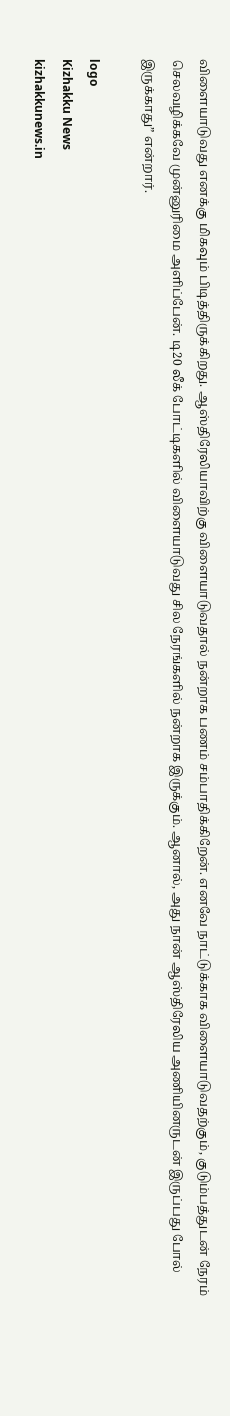விளையாடுவது எனக்கு மிகவும் பிடித்திருக்கிறது. ஆஸ்திரேலியாவிற்கு விளையாடுவதால் நன்றாக பணம் சம்பாதிக்கிறேன். எனவே நாட்டுக்காக விளையாடுவதற்கும், குடும்பத்துடன் நேரம் செலவழிக்கவே முன்னுரிமை அளிப்பேன். டி20 லீக் போட்டிகளில் விளையாடுவது சில நேரங்களில் நன்றாக இருக்கும். ஆனால், அது நான் ஆஸ்திரேலிய அணியினருடன் இருப்பது போல் இருக்காது” என்றார்.

logo
Kizhakku News
kizhakkunews.in